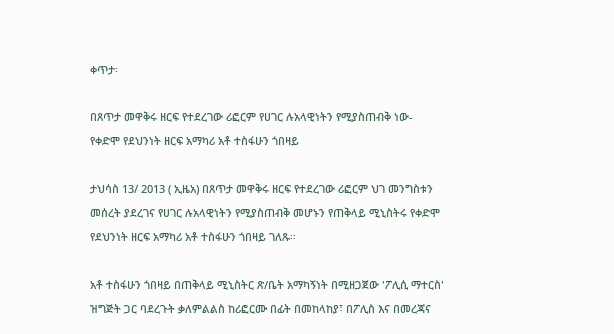ቀጥታ፡

በጸጥታ መዋቅሩ ዘርፍ የተደረገው ሪፎርም የሀገር ሉአላዊነትን የሚያስጠብቅ ነው- የቀድሞ የደህንነት ዘርፍ አማካሪ አቶ ተስፋሁን ጎበዛይ

ታህሳስ 13/ 2013 ( ኢዜአ) በጸጥታ መዋቅሩ ዘርፍ የተደረገው ሪፎርም ህገ መንግስቱን መሰረት ያደረገና የሀገር ሉአላዊነትን የሚያስጠብቅ መሆኑን የጠቅላይ ሚኒስትሩ የቀድሞ የደህንነት ዘርፍ አማካሪ አቶ ተስፋሁን ጎበዛይ ገለጹ።

አቶ ተስፋሁን ጎበዛይ በጠቅላይ ሚኒስትር ጽ/ቤት አማካኝነት በሚዘጋጀው 'ፖሊሲ ማተርስ' ዝግጅት ጋር ባደረጉት ቃለምልልስ ከሪፎርሙ በፊት በመከላከያ፣ በፖሊስ እና በመረጃና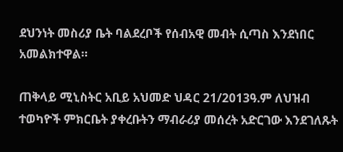ደህንነት መስሪያ ቤት ባልደረቦች የሰብአዊ መብት ሲጣስ እንደነበር አመልክተዋል።

ጠቅላይ ሚኒስትር አቢይ አህመድ ህዳር 21/2013ዓ.ም ለህዝብ ተወካዮች ምክርቤት ያቀረቡትን ማብራሪያ መሰረት አድርገው እንደገለጹት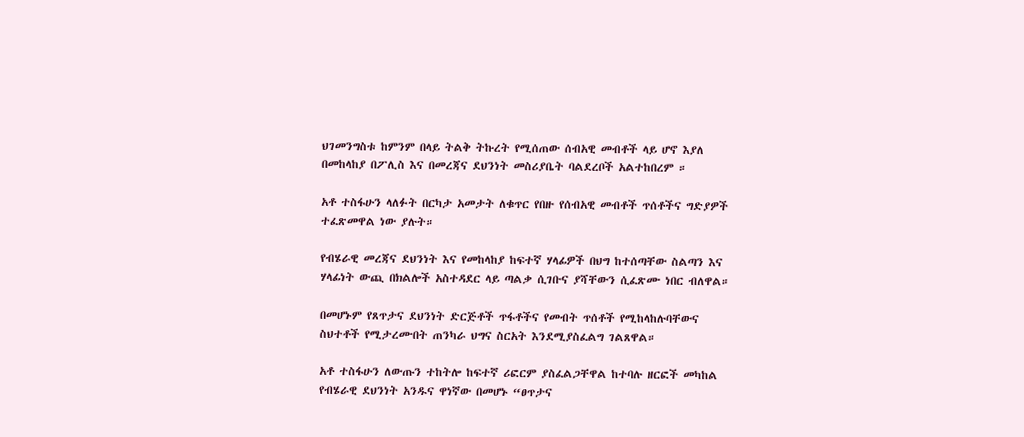ህገመንግስቱ ከምንም በላይ ትልቅ ትኩረት የሚሰጠው ሰብአዊ መብቶች ላይ ሆኖ እያለ በመከላከያ በፖሊስ እና በመረጃና ደህንነት መስሪያቤት ባልደረቦች አልተከበረም ።

አቶ ተስፋሁን ላለፉት በርካታ አመታት ለቁጥር የበዙ የሰብአዊ መብቶች ጥሰቶችና ግድያዎች ተፈጽመዋል ነው ያሉት።

የብሄራዊ መረጃና ደህንነት እና የመከላከያ ከፍተኛ ሃላፊዎች በህግ ከተሰጣቸው ስልጣን እና ሃላፊነት ውጪ በክልሎች አስተዳደር ላይ ጣልቃ ሲገቡና ያሻቸውን ሲፈጽሙ ነበር ብለዋል።

በመሆኑም የጸጥታና ደህንነት ድርጅቶች ጥፋቶችና የመብት ጥሰቶች የሚከላከሉባቸውና ስህተቶች የሚታረሙበት ጠንካራ ህግና ስርአት እንደሚያስፈልግ ገልጸዋል።

አቶ ተስፋሁን ለውጡን ተከትሎ ከፍተኛ ሪፎርም ያስፈልጋቸዋል ከተባሉ ዘርፎች መካከል የብሄራዊ ደህንነት አንዱና ዋነኛው በመሆኑ “ፀጥታና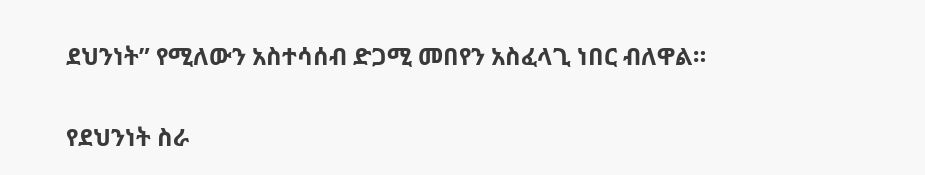ደህንነት” የሚለውን አስተሳሰብ ድጋሚ መበየን አስፈላጊ ነበር ብለዋል።

የደህንነት ስራ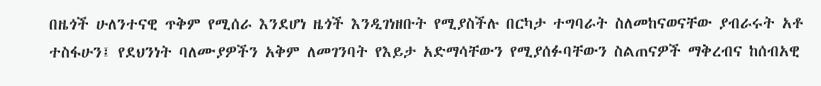በዜጎች ሁለንተናዊ ጥቅም የሚሰራ እንደሆነ ዜጎች እንዲገነዘቡት የሚያስችሉ በርካታ ተግባራት ስለመከናወናቸው ያብራሩት አቶ ተስፋሁን፤ የደህንነት ባለሙያዎችን አቅም ለመገንባት የእይታ አድማሳቸውን የሚያሰፉባቸውን ስልጠናዎች ማቅረብና ከሰብአዊ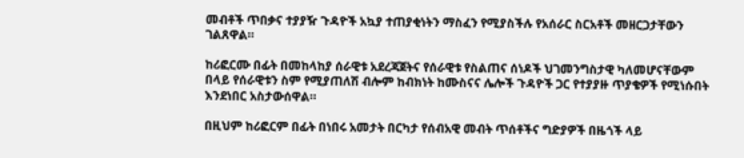መብቶች ጥበቃና ተያያዥ ጉዳዮች አኳያ ተጠያቂነትን ማስፈን የሚያስችሉ የአሰራር ስርአቶች መዘርጋታቸውን ገልጸዋል።

ከሪፎርሙ በፊት በመከላከያ ሰራዊቱ አደረጃጀትና የሰራዊቱ የስልጠና ሰነዶች ህገመንግስታዊ ካለመሆናቸውም በላይ የሰራዊቱን ስም የሚያጠለሽ ብሎም ከብክነት ከሙስናና ሌሎች ጉዳዮች ጋር የተያያዙ ጥያቄዎች የሚነሱበት እንደነበር አስታውሰዋል።

በዚህም ከሪፎርም በፊት በነበሩ አመታት በርካታ የሰብአዊ መብት ጥሰቶችና ግድያዎች በዜጎች ላይ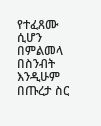የተፈጸሙ ሲሆን በምልመላ በስንብት እንዲሁም በጡረታ ስር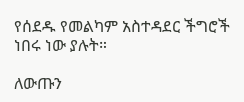የሰደዱ የመልካም አስተዳደር ችግሮች ነበሩ ነው ያሉት።

ለውጡን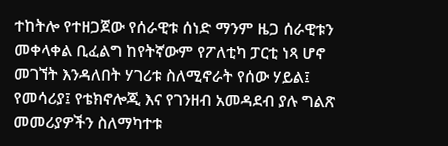ተከትሎ የተዘጋጀው የሰራዊቱ ሰነድ ማንም ዜጋ ሰራዊቱን መቀላቀል ቢፈልግ ከየትኛውም የፖለቲካ ፓርቲ ነጻ ሆኖ መገኘት እንዳለበት ሃገሪቱ ስለሚኖራት የሰው ሃይል፤ የመሳሪያ፤ የቴክኖሎጂ እና የገንዘብ አመዳደብ ያሉ ግልጽ መመሪያዎችን ስለማካተቱ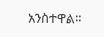አንስተዋል።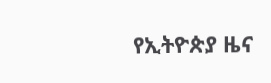የኢትዮጵያ ዜና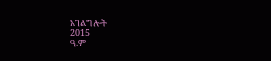አገልግሎት
2015
ዓ.ም